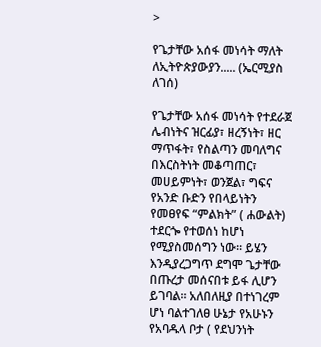>

የጌታቸው አሰፋ መነሳት ማለት ለኢትዮጵያውያን..... (ኤርሚያስ ለገሰ)

የጌታቸው አሰፋ መነሳት የተደራጀ ሌብነትና ዝርፊያ፣ ዘረኝነት፣ ዘር ማጥፋት፣ የስልጣን መባለግና በእርስትነት መቆጣጠር፣ መሀይምነት፣ ወንጀል፣ ግፍና የአንድ ቡድን የበላይነትን የመፀየፍ “ምልክት” ( ሐውልት) ተደርጐ የተወሰነ ከሆነ የሚያስመሰግን ነው። ይሄን እንዲያረጋግጥ ደግሞ ጌታቸው በጡረታ መሰናበቱ ይፋ ሊሆን ይገባል። አለበለዚያ በተነገረም ሆነ ባልተገለፀ ሁኔታ የአሁኑን የአባዱላ ቦታ ( የደህንነት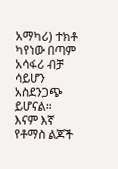አማካሪ) ተክቶ ካየነው በጣም አሳፋሪ ብቻ ሳይሆን አስደንጋጭ ይሆናል።
እናም እኛ የቶማስ ልጆች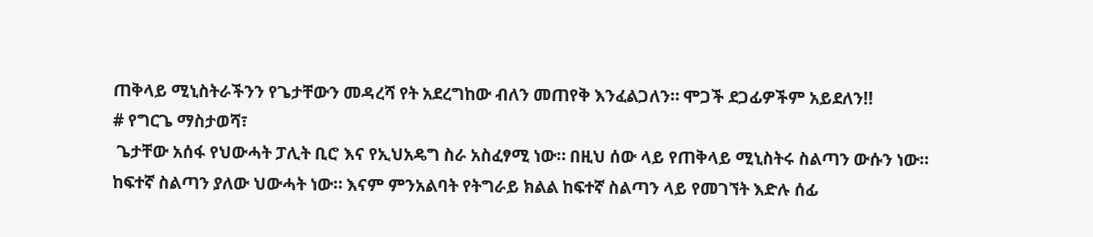ጠቅላይ ሚኒስትራችንን የጌታቸውን መዳረሻ የት አደረግከው ብለን መጠየቅ እንፈልጋለን። ሞጋች ደጋፊዎችም አይደለን!!
# የግርጌ ማስታወሻ፣
 ጌታቸው አሰፋ የህውሓት ፓሊት ቢሮ እና የኢህአዴግ ስራ አስፈፃሚ ነው። በዚህ ሰው ላይ የጠቅላይ ሚኒስትሩ ስልጣን ውሱን ነው። ከፍተኛ ስልጣን ያለው ህውሓት ነው። እናም ምንአልባት የትግራይ ክልል ከፍተኛ ስልጣን ላይ የመገኘት እድሉ ሰፊ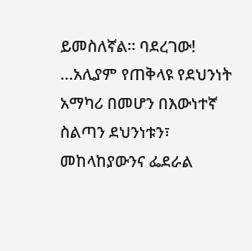ይመስለኛል። ባደረገው! …አሊያም የጠቅላዩ የደህንነት አማካሪ በመሆን በእውነተኛ ስልጣን ደህንነቱን፣ መከላከያውንና ፌደራል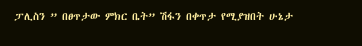ፓሊስን ” በፀጥታው ምክር ቤት” ሽፋን በቀጥታ የሚያዝበት ሁኔታ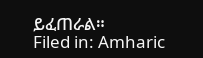ይፈጠራል።
Filed in: Amharic